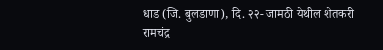धाड (जि. बुलडाणा), दि. २२- जामठी येथील शेतकरी रामचंद्र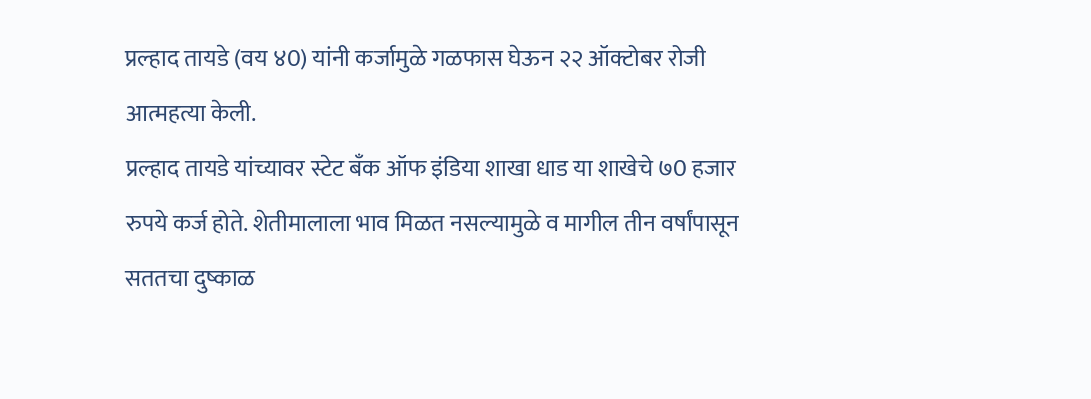प्रल्हाद तायडे (वय ४0) यांनी कर्जामुळे गळफास घेऊन २२ ऑक्टोबर रोजी आत्महत्या केली.
प्रल्हाद तायडे यांच्यावर स्टेट बँक ऑफ इंडिया शाखा धाड या शाखेचे ७0 हजार रुपये कर्ज होते. शेतीमालाला भाव मिळत नसल्यामुळे व मागील तीन वर्षांपासून सततचा दुष्काळ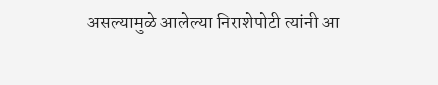असल्यामुळे आलेल्या निराशेपोटी त्यांनी आ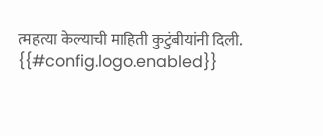त्महत्या केल्याची माहिती कुटुंबीयांनी दिली.
{{#config.logo.enabled}}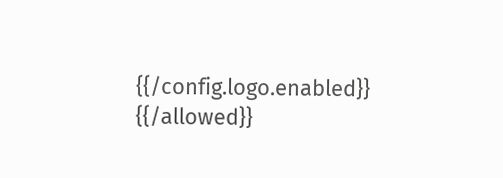{{/config.logo.enabled}}
{{/allowed}}